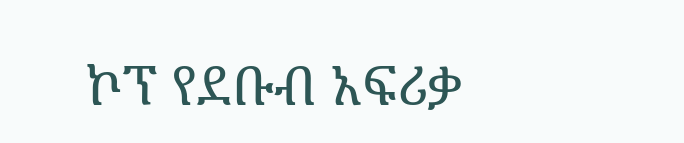ኮፕ የደቡብ አፍሪቃ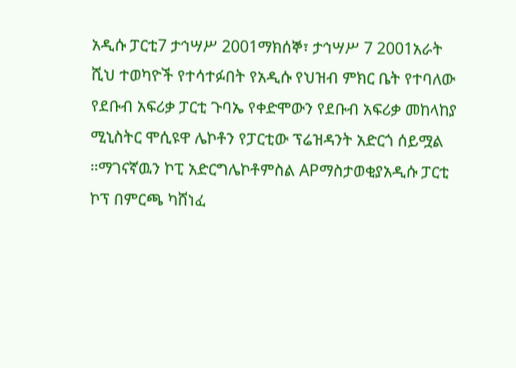አዲሱ ፓርቲ7 ታኅሣሥ 2001ማክሰኞ፣ ታኅሣሥ 7 2001አራት ሺህ ተወካዮች የተሳተፉበት የአዲሱ የህዝብ ምክር ቤት የተባለው የደቡብ አፍሪቃ ፓርቲ ጉባኤ የቀድሞውን የደቡብ አፍሪቃ መከላከያ ሚኒስትር ሞሲዩዋ ሌኮቶን የፓርቲው ፕሬዝዳንት አድርጎ ሰይሟል ።ማገናኛዉን ኮፒ አድርግሌኮቶምስል APማስታወቂያአዲሱ ፓርቲ ኮፕ በምርጫ ካሸነፈ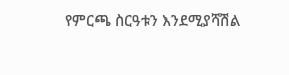የምርጫ ስርዓቱን እንደሚያሻሽል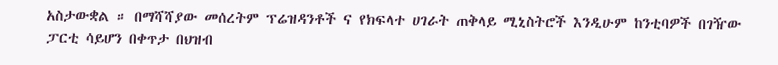አስታውቋል ። በማሻሻያው መሰረትም ፕሬዝዳንቶች ና የክፍላተ ሀገራት ጠቅላይ ሚኒስትሮች እንዲሁም ከንቲባዎች በገዥው ፓርቲ ሳይሆን በቀጥታ በህዝብ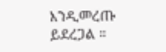እንዲመረጡ ይደረጋል ።